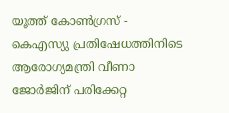യൂത്ത് കോൺഗ്രസ് - കെഎസ്യു പ്രതിഷേധത്തിനിടെ ആരോഗ്യമന്ത്രി വീണാ ജോർജിന് പരിക്കേറ്റ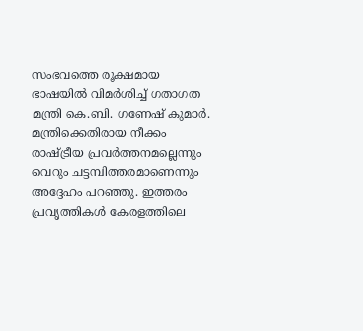സംഭവത്തെ രൂക്ഷമായ ഭാഷയിൽ വിമർശിച്ച് ഗതാഗത മന്ത്രി കെ.ബി. ഗണേഷ് കുമാർ. മന്ത്രിക്കെതിരായ നീക്കം രാഷ്ട്രീയ പ്രവർത്തനമല്ലെന്നും വെറും ചട്ടമ്പിത്തരമാണെന്നും അദ്ദേഹം പറഞ്ഞു. ഇത്തരം പ്രവൃത്തികൾ കേരളത്തിലെ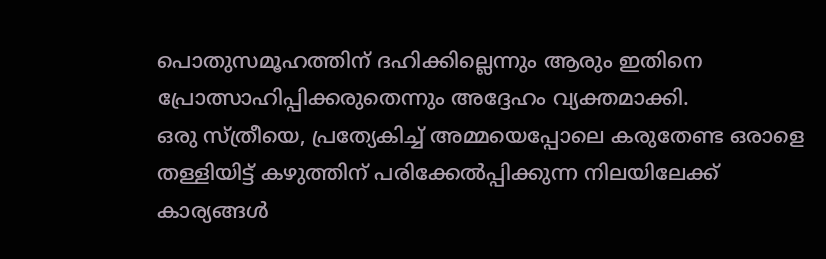പൊതുസമൂഹത്തിന് ദഹിക്കില്ലെന്നും ആരും ഇതിനെ പ്രോത്സാഹിപ്പിക്കരുതെന്നും അദ്ദേഹം വ്യക്തമാക്കി.
ഒരു സ്ത്രീയെ, പ്രത്യേകിച്ച് അമ്മയെപ്പോലെ കരുതേണ്ട ഒരാളെ തള്ളിയിട്ട് കഴുത്തിന് പരിക്കേൽപ്പിക്കുന്ന നിലയിലേക്ക് കാര്യങ്ങൾ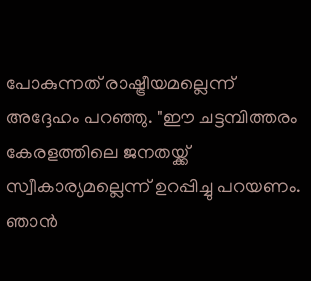പോകുന്നത് രാഷ്ട്രീയമല്ലെന്ന് അദ്ദേഹം പറഞ്ഞു. "ഈ ചട്ടമ്പിത്തരം കേരളത്തിലെ ജനതയ്ക്ക് സ്വീകാര്യമല്ലെന്ന് ഉറപ്പിച്ചു പറയണം. ഞാൻ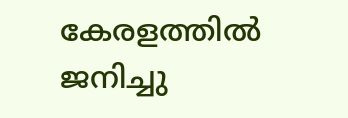കേരളത്തിൽ ജനിച്ചു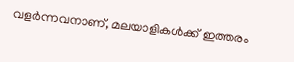വളർന്നവനാണ്, മലയാളികൾക്ക് ഇത്തരം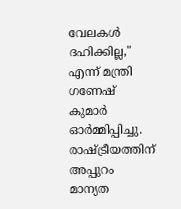വേലകൾ ദഹിക്കില്ല," എന്ന് മന്ത്രി ഗണേഷ് കുമാർ ഓർമ്മിപ്പിച്ചു.
രാഷ്ട്രീയത്തിന് അപ്പുറം മാന്യത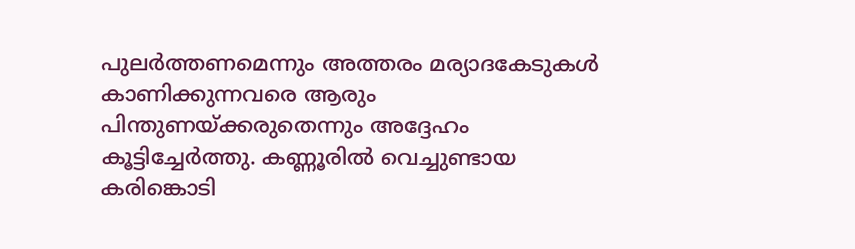പുലർത്തണമെന്നും അത്തരം മര്യാദകേടുകൾ കാണിക്കുന്നവരെ ആരും പിന്തുണയ്ക്കരുതെന്നും അദ്ദേഹം കൂട്ടിച്ചേർത്തു. കണ്ണൂരിൽ വെച്ചുണ്ടായ കരിങ്കൊടി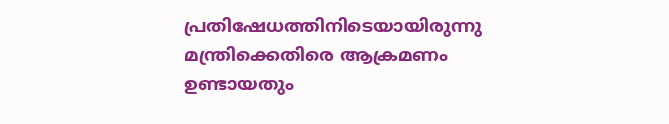പ്രതിഷേധത്തിനിടെയായിരുന്നു മന്ത്രിക്കെതിരെ ആക്രമണം ഉണ്ടായതും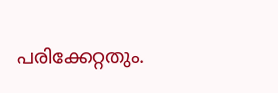പരിക്കേറ്റതും.